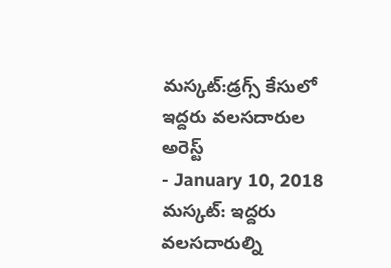మస్కట్:డ్రగ్స్ కేసులో ఇద్దరు వలసదారుల అరెస్ట్
- January 10, 2018
మస్కట్: ఇద్దరు వలసదారుల్ని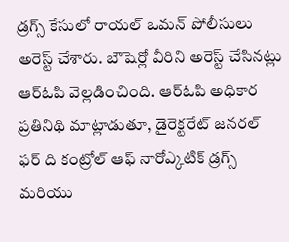డ్రగ్స్ కేసులో రాయల్ ఒమన్ పోలీసులు అరెస్ట్ చేశారు. బౌషెర్లో వీరిని అరెస్ట్ చేసినట్లు ఆర్ఓపి వెల్లడించింది. ఆర్ఓపి అధికార ప్రతినిథి మాట్లాడుతూ, డైరెక్టరేట్ జనరల్ ఫర్ ది కంట్రోల్ ఆఫ్ నారోఎ్కటిక్ డ్రగ్స్ మరియు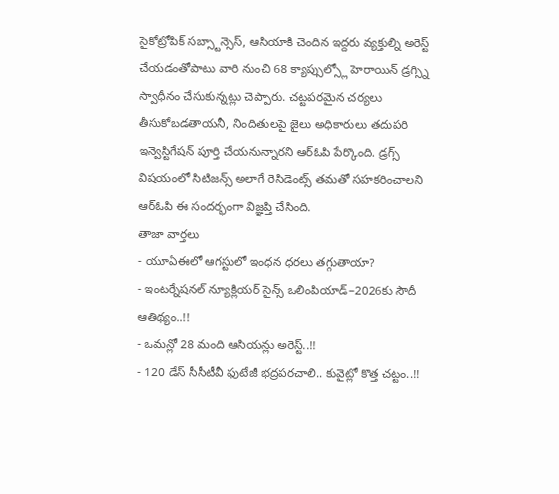సైకోట్రోపిక్ సబ్స్టాన్సెస్, ఆసియాకి చెందిన ఇద్దరు వ్యక్తుల్ని అరెస్ట్ చేయడంతోపాటు వారి నుంచి 68 క్యాప్సుల్స్లో హెరాయిన్ డ్రగ్స్ని స్వాధీనం చేసుకున్నట్లు చెప్పారు. చట్టపరమైన చర్యలు తీసుకోబడతాయనీ, నిందితులపై జైలు అధికారులు తదుపరి ఇన్వెస్టిగేషన్ పూర్తి చేయనున్నారని ఆర్ఓపి పేర్కొంది. డ్రగ్స్ విషయంలో సిటిజన్స్ అలాగే రెసిడెంట్స్ తమతో సహకరించాలని ఆర్ఓపి ఈ సందర్భంగా విజ్ఞప్తి చేసింది.
తాజా వార్తలు
- యూఏఈలో ఆగస్టులో ఇంధన ధరలు తగ్గుతాయా?
- ఇంటర్నేషనల్ న్యూక్లియర్ సైన్స్ ఒలింపియాడ్–2026కు సౌదీ ఆతిథ్యం..!!
- ఒమన్లో 28 మంది ఆసియన్లు అరెస్ట్..!!
- 120 డేస్ సీసీటీవీ ఫుటేజీ భద్రపరచాలి.. కువైట్లో కొత్త చట్టం..!!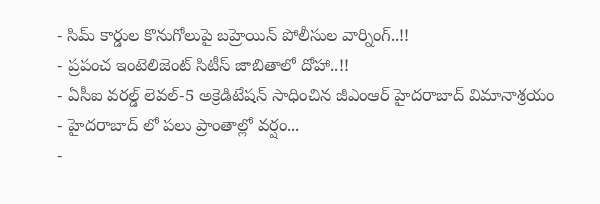- సిమ్ కార్డుల కొనుగోలుపై బహ్రెయిన్ పోలీసుల వార్నింగ్..!!
- ప్రపంచ ఇంటెలిజెంట్ సిటీస్ జాబితాలో దోహా..!!
- ఏసీఐ వరల్డ్ లెవల్-5 అక్రెడిటేషన్ సాధించిన జీఎంఆర్ హైదరాబాద్ విమానాశ్రయం
- హైదరాబాద్ లో పలు ప్రాంతాల్లో వర్షం...
-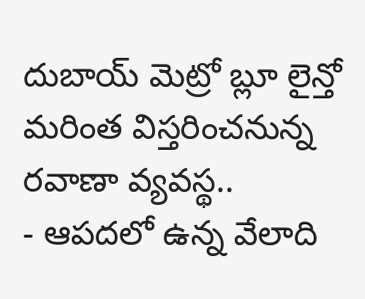దుబాయ్ మెట్రో బ్లూ లైన్తో మరింత విస్తరించనున్న రవాణా వ్యవస్థ..
- ఆపదలో ఉన్న వేలాది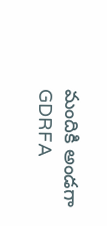మందికి అండగా GDRFA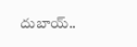దుబాయ్..